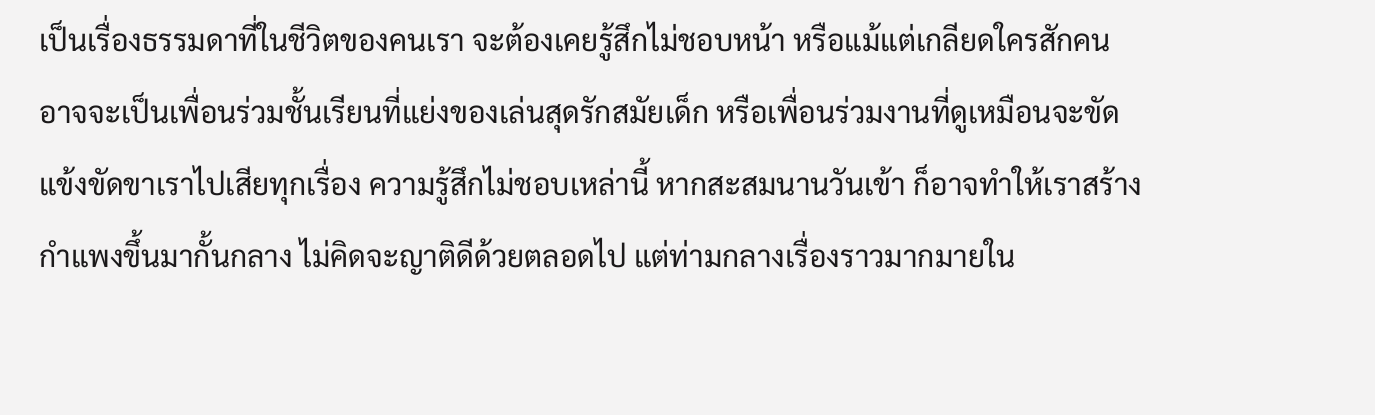เป็นเรื่องธรรมดาที่ในชีวิตของคนเรา จะต้องเคยรู้สึกไม่ชอบหน้า หรือแม้แต่เกลียดใครสักคน อาจจะเป็นเพื่อนร่วมชั้นเรียนที่แย่งของเล่นสุดรักสมัยเด็ก หรือเพื่อนร่วมงานที่ดูเหมือนจะขัดแข้งขัดขาเราไปเสียทุกเรื่อง ความรู้สึกไม่ชอบเหล่านี้ หากสะสมนานวันเข้า ก็อาจทำให้เราสร้างกำแพงขึ้นมากั้นกลาง ไม่คิดจะญาติดีด้วยตลอดไป แต่ท่ามกลางเรื่องราวมากมายใน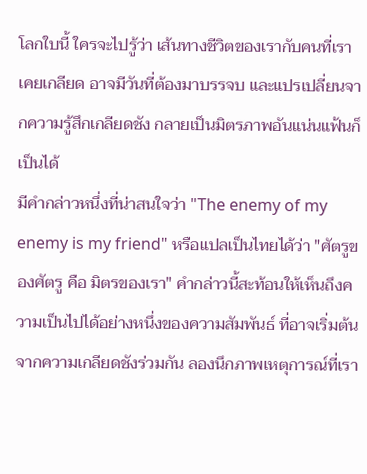โลกใบนี้ ใครจะไปรู้ว่า เส้นทางชีวิตของเรากับคนที่เราเคยเกลียด อาจมีวันที่ต้องมาบรรจบ และแปรเปลี่ยนจากความรู้สึกเกลียดชัง กลายเป็นมิตรภาพอันแน่นแฟ้นก็เป็นได้
มีคำกล่าวหนึ่งที่น่าสนใจว่า "The enemy of my enemy is my friend" หรือแปลเป็นไทยได้ว่า "ศัตรูของศัตรู คือ มิตรของเรา" คำกล่าวนี้สะท้อนให้เห็นถึงความเป็นไปได้อย่างหนึ่งของความสัมพันธ์ ที่อาจเริ่มต้นจากความเกลียดชังร่วมกัน ลองนึกภาพเหตุการณ์ที่เรา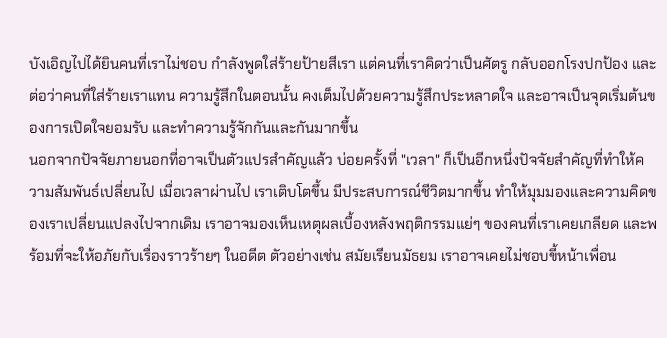บังเอิญไปได้ยินคนที่เราไม่ชอบ กำลังพูดใส่ร้ายป้ายสีเรา แต่คนที่เราคิดว่าเป็นศัตรู กลับออกโรงปกป้อง และต่อว่าคนที่ใส่ร้ายเราแทน ความรู้สึกในตอนนั้น คงเต็มไปด้วยความรู้สึกประหลาดใจ และอาจเป็นจุดเริ่มต้นของการเปิดใจยอมรับ และทำความรู้จักกันและกันมากขึ้น
นอกจากปัจจัยภายนอกที่อาจเป็นตัวแปรสำคัญแล้ว บ่อยครั้งที่ "เวลา" ก็เป็นอีกหนึ่งปัจจัยสำคัญที่ทำให้ความสัมพันธ์เปลี่ยนไป เมื่อเวลาผ่านไป เราเติบโตขึ้น มีประสบการณ์ชีวิตมากขึ้น ทำให้มุมมองและความคิดของเราเปลี่ยนแปลงไปจากเดิม เราอาจมองเห็นเหตุผลเบื้องหลังพฤติกรรมแย่ๆ ของคนที่เราเคยเกลียด และพร้อมที่จะให้อภัยกับเรื่องราวร้ายๆ ในอดีต ตัวอย่างเช่น สมัยเรียนมัธยม เราอาจเคยไม่ชอบขี้หน้าเพื่อน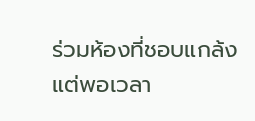ร่วมห้องที่ชอบแกล้ง แต่พอเวลา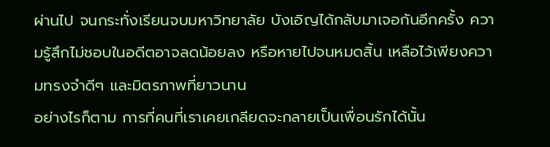ผ่านไป จนกระทั่งเรียนจบมหาวิทยาลัย บังเอิญได้กลับมาเจอกันอีกครั้ง ความรู้สึกไม่ชอบในอดีตอาจลดน้อยลง หรือหายไปจนหมดสิ้น เหลือไว้เพียงความทรงจำดีๆ และมิตรภาพที่ยาวนาน
อย่างไรก็ตาม การที่คนที่เราเคยเกลียดจะกลายเป็นเพื่อนรักได้นั้น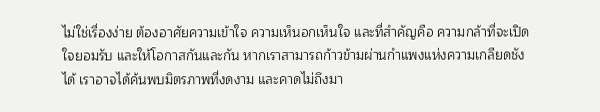ไม่ใช่เรื่องง่าย ต้องอาศัยความเข้าใจ ความเห็นอกเห็นใจ และที่สำคัญคือ ความกล้าที่จะเปิดใจยอมรับ และให้โอกาสกันและกัน หากเราสามารถก้าวข้ามผ่านกำแพงแห่งความเกลียดชังได้ เราอาจได้ค้นพบมิตรภาพที่งดงาม และคาดไม่ถึงมา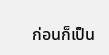ก่อนก็เป็น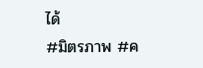ได้
#มิตรภาพ #ค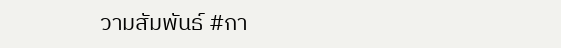วามสัมพันธ์ #กา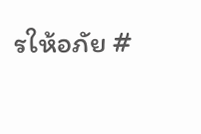รให้อภัย #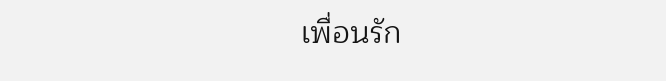เพื่อนรัก